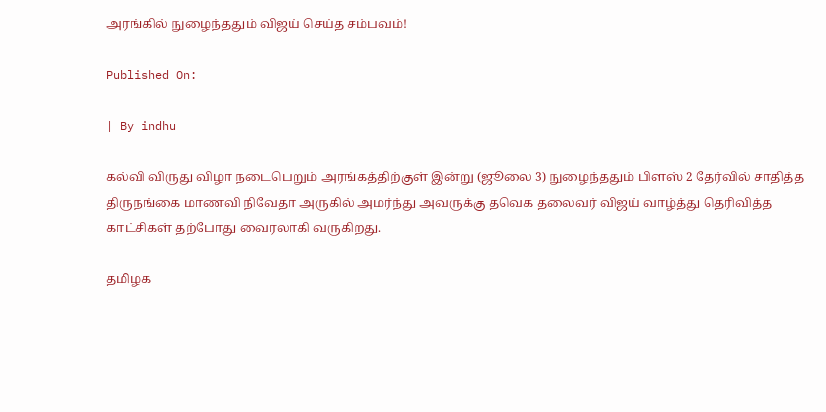அரங்கில் நுழைந்ததும் விஜய் செய்த சம்பவம்!

Published On:

| By indhu

கல்வி விருது விழா நடைபெறும் அரங்கத்திற்குள் இன்று (ஜூலை 3) நுழைந்ததும் பிளஸ் 2 தேர்வில் சாதித்த திருநங்கை மாணவி நிவேதா அருகில் அமர்ந்து அவருக்கு தவெக தலைவர் விஜய் வாழ்த்து தெரிவித்த காட்சிகள் தற்போது வைரலாகி வருகிறது.

தமிழக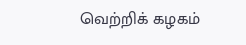வெற்றிக் கழகம்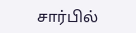சார்பில்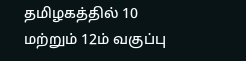தமிழகத்தில் 10 மற்றும் 12ம் வகுப்பு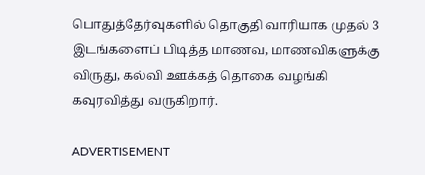பொதுத்தேர்வுகளில் தொகுதி வாரியாக முதல் 3 இடங்களைப் பிடித்த மாணவ, மாணவிகளுக்கு விருது, கல்வி ஊக்கத் தொகை வழங்கி கவுரவித்து வருகிறார்.

ADVERTISEMENT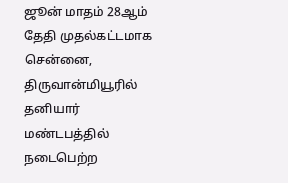ஜூன் மாதம் 28ஆம் தேதி முதல்கட்டமாக சென்னை, திருவான்மியூரில் தனியார் மண்டபத்தில் நடைபெற்ற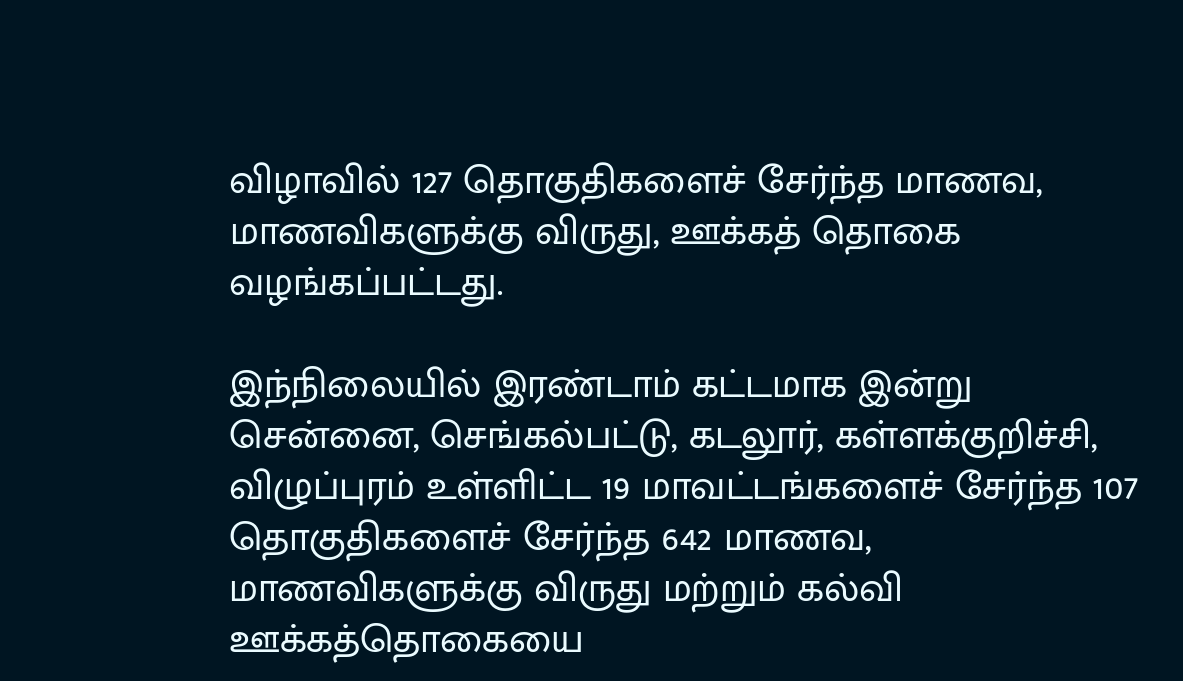விழாவில் 127 தொகுதிகளைச் சேர்ந்த மாணவ, மாணவிகளுக்கு விருது, ஊக்கத் தொகை வழங்கப்பட்டது.

இந்நிலையில் இரண்டாம் கட்டமாக இன்று சென்னை, செங்கல்பட்டு, கடலூர், கள்ளக்குறிச்சி, விழுப்புரம் உள்ளிட்ட 19 மாவட்டங்களைச் சேர்ந்த 107 தொகுதிகளைச் சேர்ந்த 642 மாணவ, மாணவிகளுக்கு விருது மற்றும் கல்வி ஊக்கத்தொகையை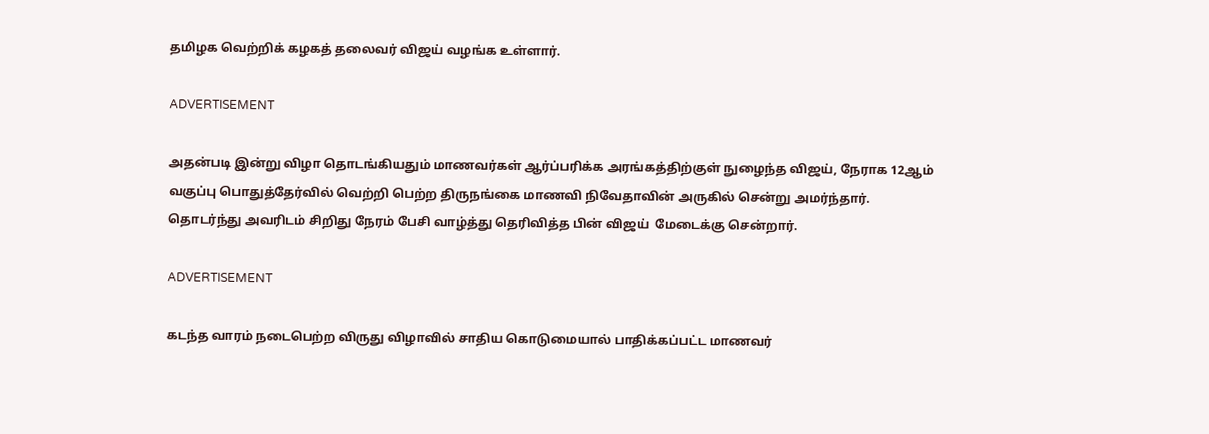தமிழக வெற்றிக் கழகத் தலைவர் விஜய் வழங்க உள்ளார்.

ADVERTISEMENT

அதன்படி இன்று விழா தொடங்கியதும் மாணவர்கள் ஆர்ப்பரிக்க அரங்கத்திற்குள் நுழைந்த விஜய், நேராக 12ஆம் வகுப்பு பொதுத்தேர்வில் வெற்றி பெற்ற திருநங்கை மாணவி நிவேதாவின் அருகில் சென்று அமர்ந்தார். தொடர்ந்து அவரிடம் சிறிது நேரம் பேசி வாழ்த்து தெரிவித்த பின் விஜய்  மேடைக்கு சென்றார்.

ADVERTISEMENT

கடந்த வாரம் நடைபெற்ற விருது விழாவில் சாதிய கொடுமையால் பாதிக்கப்பட்ட மாணவர்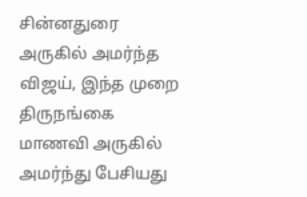சின்னதுரை அருகில் அமர்ந்த விஜய், இந்த முறை திருநங்கை மாணவி அருகில் அமர்ந்து பேசியது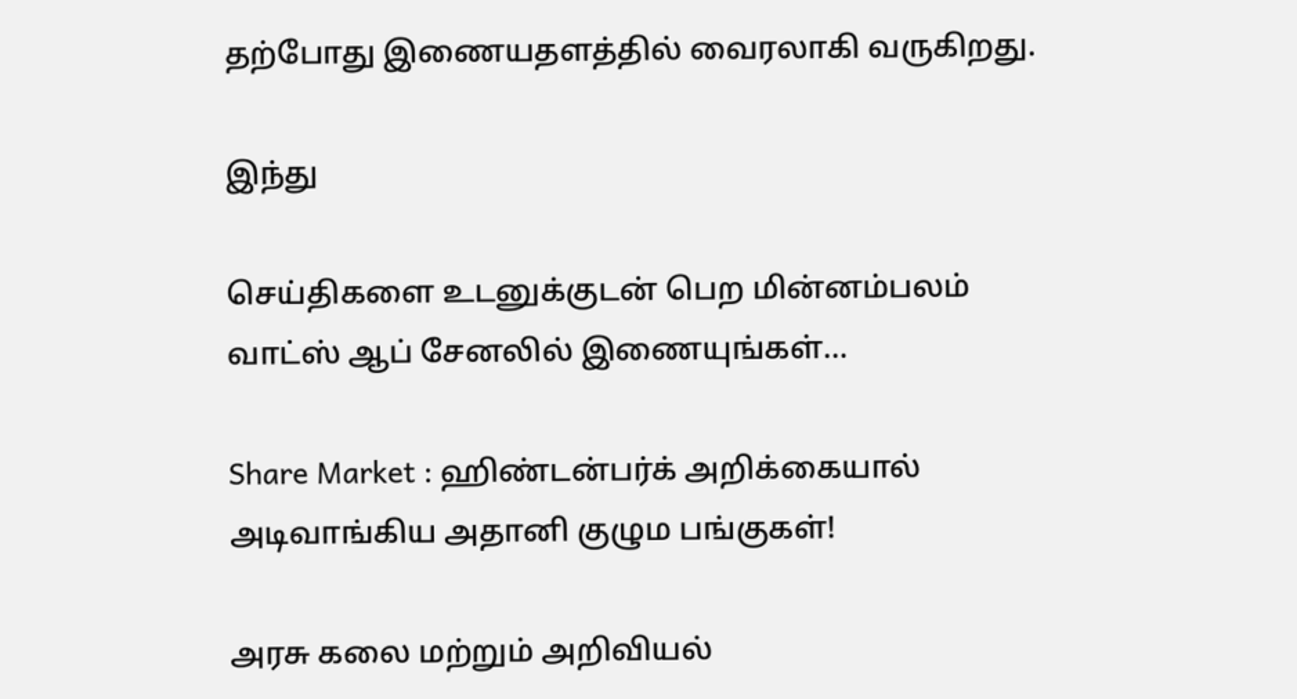தற்போது இணையதளத்தில் வைரலாகி வருகிறது.

இந்து

செய்திகளை உடனுக்குடன் பெற மின்னம்பலம் வாட்ஸ் ஆப் சேனலில் இணையுங்கள்…

Share Market : ஹிண்டன்பர்க் அறிக்கையால் அடிவாங்கிய அதானி குழும பங்குகள்!

அரசு கலை மற்றும் அறிவியல்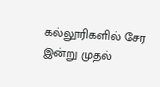கல்லூரிகளில் சேர இன்று முதல்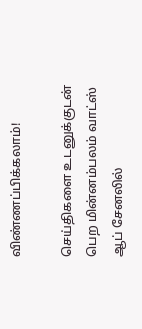விண்ணப்பிக்கலாம்!

செய்திகளை உடனுக்குடன் பெற மின்னம்பலம் வாட்ஸ் ஆப் சேனலில்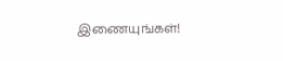இணையுங்கள்!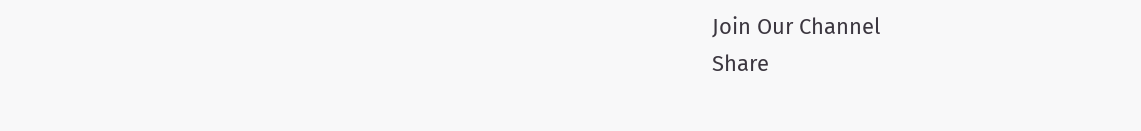Join Our Channel
Share